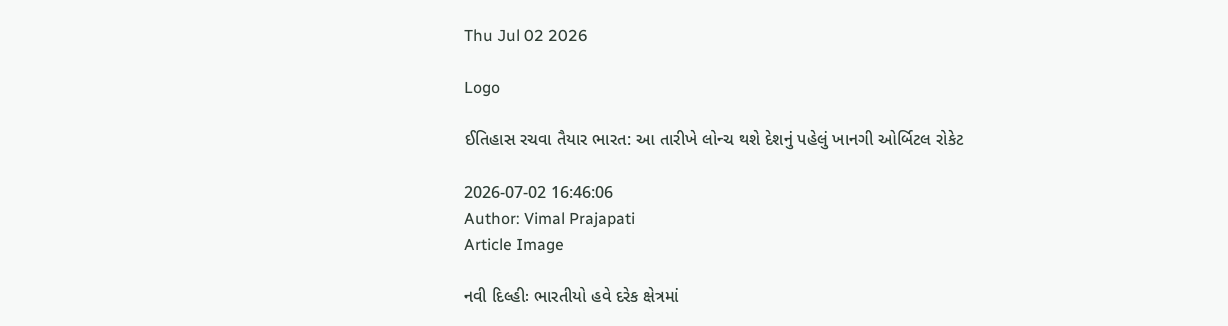Thu Jul 02 2026

Logo

ઈતિહાસ રચવા તૈયાર ભારત: આ તારીખે લોન્ચ થશે દેશનું પહેલું ખાનગી ઓર્બિટલ રોકેટ

2026-07-02 16:46:06
Author: Vimal Prajapati
Article Image

નવી દિલ્હીઃ ભારતીયો હવે દરેક ક્ષેત્રમાં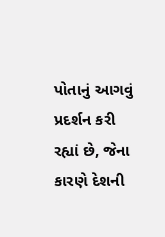પોતાનું આગવું પ્રદર્શન કરી રહ્યાં છે, જેના કારણે દેશની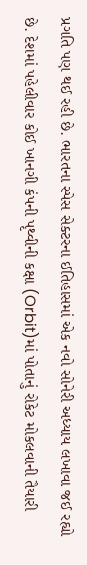પ્રગતિ પણ થઈ રહી છે. ભારતના સ્પેસ સેક્ટરના ઈતિહાસમાં એક નવો સોનેરી અધ્યાય લખાવા જઈ રહ્યો છે. દેશમાં પહેલીવાર કોઈ ખાનગી કંપની પૃથ્વીની કક્ષા (Orbit)માં પોતાનું રોકેટ મોકલવાની તૈયારી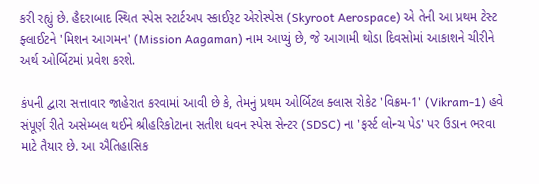કરી રહ્યું છે. હૈદરાબાદ સ્થિત સ્પેસ સ્ટાર્ટઅપ સ્કાઈરૂટ એરોસ્પેસ (Skyroot Aerospace) એ તેની આ પ્રથમ ટેસ્ટ ફ્લાઈટને 'મિશન આગમન' (Mission Aagaman) નામ આપ્યું છે, જે આગામી થોડા દિવસોમાં આકાશને ચીરીને અર્થ ઓર્બિટમાં પ્રવેશ કરશે.

કંપની દ્વારા સત્તાવાર જાહેરાત કરવામાં આવી છે કે, તેમનું પ્રથમ ઓર્બિટલ ક્લાસ રોકેટ 'વિક્રમ-1' (Vikram-1) હવે સંપૂર્ણ રીતે અસેમ્બલ થઈને શ્રીહરિકોટાના સતીશ ધવન સ્પેસ સેન્ટર (SDSC) ના 'ફર્સ્ટ લોન્ચ પેડ' પર ઉડાન ભરવા માટે તૈયાર છે. આ ઐતિહાસિક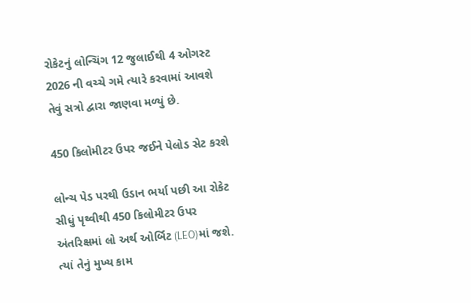રોકેટનું લોન્ચિંગ 12 જુલાઈથી 4 ઓગસ્ટ 2026 ની વચ્ચે ગમે ત્યારે કરવામાં આવશે તેવું સત્રો દ્વારા જાણવા મળ્યું છે.

450 કિલોમીટર ઉપર જઈને પેલોડ સેટ કરશે

લોન્ચ પેડ પરથી ઉડાન ભર્યા પછી આ રોકેટ સીધું પૃથ્વીથી 450 કિલોમીટર ઉપર અંતરિક્ષમાં લો અર્થ ઓર્બિટ (LEO)માં જશે. ત્યાં તેનું મુખ્ય કામ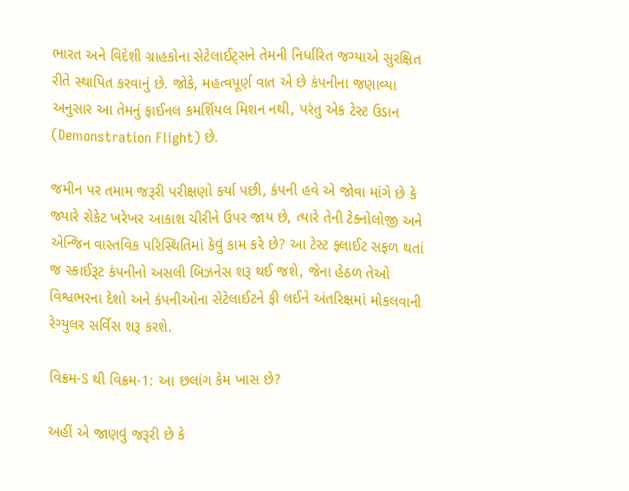ભારત અને વિદેશી ગ્રાહકોના સેટેલાઈટ્સને તેમની નિર્ધારિત જગ્યાએ સુરક્ષિત રીતે સ્થાપિત કરવાનું છે. જોકે, મહત્વપૂર્ણ વાત એ છે કંપનીના જણાવ્યા અનુસાર આ તેમનું ફાઈનલ કમર્શિયલ મિશન નથી, પરંતુ એક ટેસ્ટ ઉડાન (Demonstration Flight) છે.

જમીન પર તમામ જરૂરી પરીક્ષણો કર્યા પછી, કંપની હવે એ જોવા માંગે છે કે જ્યારે રોકેટ ખરેખર આકાશ ચીરીને ઉપર જાય છે, ત્યારે તેની ટેક્નોલોજી અને એન્જિન વાસ્તવિક પરિસ્થિતિમાં કેવું કામ કરે છે? આ ટેસ્ટ ફ્લાઈટ સફળ થતાં જ સ્કાઈરૂટ કંપનીનો અસલી બિઝનેસ શરૂ થઈ જશે, જેના હેઠળ તેઓ વિશ્વભરના દેશો અને કંપનીઓના સેટેલાઈટને ફી લઈને અંતરિક્ષમાં મોકલવાની રેગ્યુલર સર્વિસ શરૂ કરશે.

વિક્રમ-S થી વિક્રમ-1: આ છલાંગ કેમ ખાસ છે?

અહીં એ જાણવું જરૂરી છે કે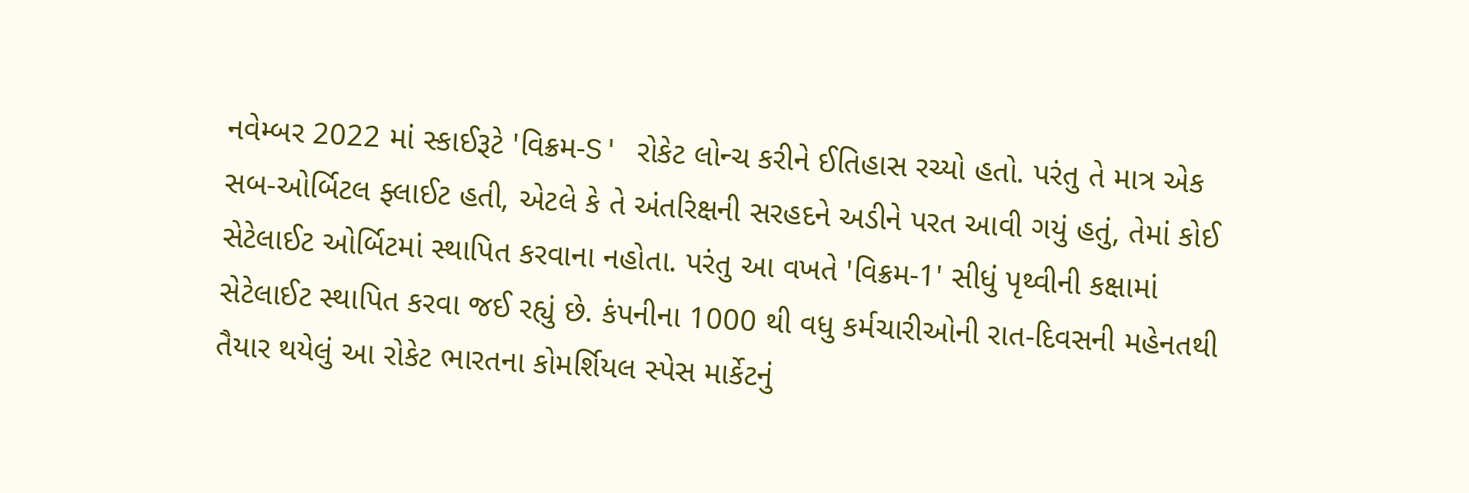નવેમ્બર 2022 માં સ્કાઈરૂટે 'વિક્રમ-S' રોકેટ લોન્ચ કરીને ઈતિહાસ રચ્યો હતો. પરંતુ તે માત્ર એક સબ-ઓર્બિટલ ફ્લાઈટ હતી, એટલે કે તે અંતરિક્ષની સરહદને અડીને પરત આવી ગયું હતું, તેમાં કોઈ સેટેલાઈટ ઓર્બિટમાં સ્થાપિત કરવાના નહોતા. પરંતુ આ વખતે 'વિક્રમ-1' સીધું પૃથ્વીની કક્ષામાં સેટેલાઈટ સ્થાપિત કરવા જઈ રહ્યું છે. કંપનીના 1000 થી વધુ કર્મચારીઓની રાત-દિવસની મહેનતથી તૈયાર થયેલું આ રોકેટ ભારતના કોમર્શિયલ સ્પેસ માર્કેટનું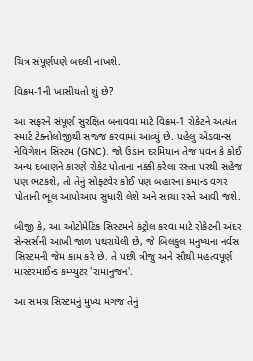ચિત્ર સંપૂર્ણપણે બદલી નાખશે.

વિક્રમ-1ની ખાસીયતો શું છે?

આ સફરને સંપૂર્ણ સુરક્ષિત બનાવવા માટે વિક્રમ-1 રોકેટને અત્યંત સ્માર્ટ ટેક્નોલોજીથી સજ્જ કરવામાં આવ્યું છે. પહેલુ એડવાન્સ નેવિગેશન સિસ્ટમ (GNC). જો ઉડાન દરમિયાન તેજ પવન કે કોઈ અન્ય દબાણને કારણે રોકેટ પોતાના નક્કી કરેલા રસ્તા પરથી સહેજ પણ ભટકશે, તો તેનું સોફ્ટવેર કોઈ પણ બહારના કમાન્ડ વગર પોતાની ભૂલ આપોઆપ સુધારી લેશે અને સાચા રસ્તે આવી જશે.

બીજી કે, આ ઓટોમેટિક સિસ્ટમને કંટ્રોલ કરવા માટે રોકેટની અંદર સેન્સર્સની આખી જાળ પથરાયેલી છે, જે બિલકુલ મનુષ્યના નર્વસ સિસ્ટમની જેમ કામ કરે છે. તે પછી ત્રીજુ અને સૌથી મહત્વપૂર્ણ માસ્ટરમાઈન્ડ કમ્પ્યુટર 'રામાનુજન'.

આ સમગ્ર સિસ્ટમનું મુખ્ય મગજ તેનું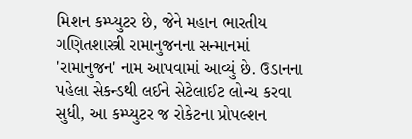મિશન કમ્પ્યુટર છે, જેને મહાન ભારતીય ગણિતશાસ્ત્રી રામાનુજનના સન્માનમાં 'રામાનુજન' નામ આપવામાં આવ્યું છે. ઉડાનના પહેલા સેકન્ડથી લઈને સેટેલાઈટ લોન્ચ કરવા સુધી, આ કમ્પ્યુટર જ રોકેટના પ્રોપલ્શન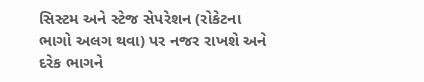સિસ્ટમ અને સ્ટેજ સેપરેશન (રોકેટના ભાગો અલગ થવા) પર નજર રાખશે અને દરેક ભાગને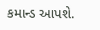કમાન્ડ આપશે.